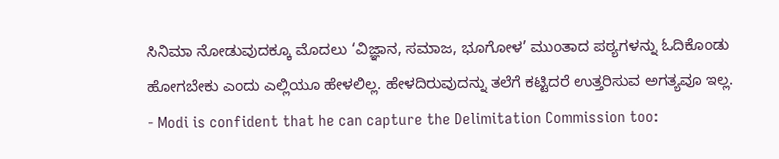ಸಿನಿಮಾ ನೋಡುವುದಕ್ಕೂ ಮೊದಲು ‘ವಿಜ್ಞಾನ, ಸಮಾಜ, ಭೂಗೋಳ’ ಮುಂತಾದ ಪಠ್ಯಗಳನ್ನು ಓದಿಕೊಂಡು ಹೋಗಬೇಕು ಎಂದು ಎಲ್ಲಿಯೂ ಹೇಳಲಿಲ್ಲ. ಹೇಳದಿರುವುದನ್ನು ತಲೆಗೆ ಕಟ್ಟಿದರೆ ಉತ್ತರಿಸುವ ಅಗತ್ಯವೂ ಇಲ್ಲ.
- Modi is confident that he can capture the Delimitation Commission too: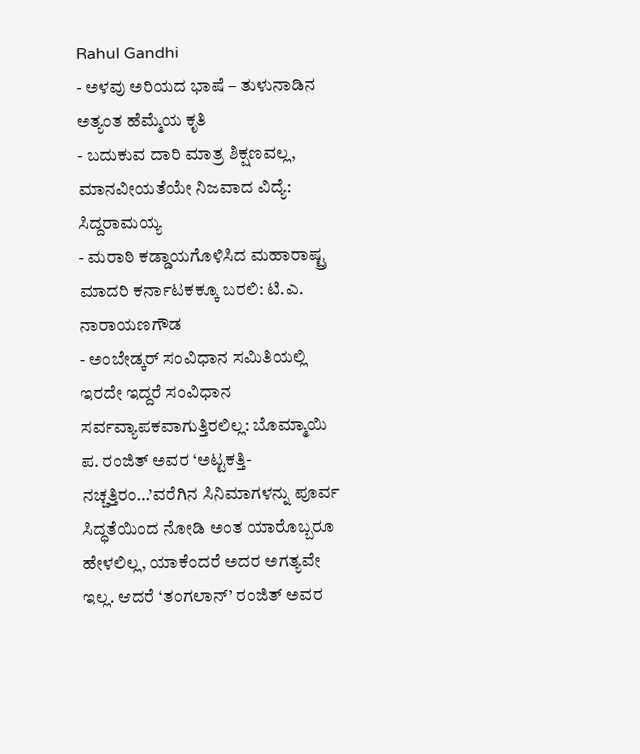Rahul Gandhi
- ಅಳವು ಅರಿಯದ ಭಾಷೆ – ತುಳುನಾಡಿನ ಅತ್ಯಂತ ಹೆಮ್ಮೆಯ ಕೃತಿ
- ಬದುಕುವ ದಾರಿ ಮಾತ್ರ ಶಿಕ್ಷಣವಲ್ಲ, ಮಾನವೀಯತೆಯೇ ನಿಜವಾದ ವಿದ್ಯೆ: ಸಿದ್ದರಾಮಯ್ಯ
- ಮರಾಠಿ ಕಡ್ಡಾಯಗೊಳಿಸಿದ ಮಹಾರಾಷ್ಟ್ರ ಮಾದರಿ ಕರ್ನಾಟಕಕ್ಕೂ ಬರಲಿ: ಟಿ.ಎ. ನಾರಾಯಣಗೌಡ
- ಅಂಬೇಡ್ಕರ್ ಸಂವಿಧಾನ ಸಮಿತಿಯಲ್ಲಿ ಇರದೇ ಇದ್ದರೆ ಸಂವಿಧಾನ ಸರ್ವವ್ಯಾಪಕವಾಗುತ್ತಿರಲಿಲ್ಲ: ಬೊಮ್ಮಾಯಿ
ಪ. ರಂಜಿತ್ ಅವರ ‘ಅಟ್ಟಕತ್ತಿ- ನಚ್ಚತ್ತಿರಂ…’ವರೆಗಿನ ಸಿನಿಮಾಗಳನ್ನು ಪೂರ್ವ ಸಿದ್ಧತೆಯಿಂದ ನೋಡಿ ಅಂತ ಯಾರೊಬ್ಬರೂ ಹೇಳಲಿಲ್ಲ, ಯಾಕೆಂದರೆ ಅದರ ಅಗತ್ಯವೇ ಇಲ್ಲ. ಆದರೆ ‘ತಂಗಲಾನ್’ ರಂಜಿತ್ ಅವರ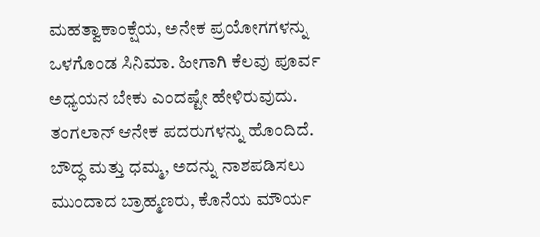ಮಹತ್ವಾಕಾಂಕ್ಷೆಯ, ಅನೇಕ ಪ್ರಯೋಗಗಳನ್ನು ಒಳಗೊಂಡ ಸಿನಿಮಾ. ಹೀಗಾಗಿ ಕೆಲವು ಪೂರ್ವ ಅಧ್ಯಯನ ಬೇಕು ಎಂದಷ್ಟೇ ಹೇಳಿರುವುದು.
ತಂಗಲಾನ್ ಆನೇಕ ಪದರುಗಳನ್ನು ಹೊಂದಿದೆ. ಬೌದ್ಧ ಮತ್ತು ಧಮ್ಮ, ಅದನ್ನು ನಾಶಪಡಿಸಲು ಮುಂದಾದ ಬ್ರಾಹ್ಮಣರು, ಕೊನೆಯ ಮೌರ್ಯ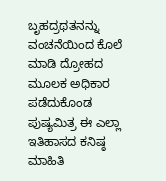ಬೃಹದ್ರಥತನನ್ನು ವಂಚನೆಯಿಂದ ಕೊಲೆ ಮಾಡಿ ದ್ರೋಹದ ಮೂಲಕ ಅಧಿಕಾರ ಪಡೆದುಕೊಂಡ ಪುಷ್ಯಮಿತ್ರ ಈ ಎಲ್ಲಾ ಇತಿಹಾಸದ ಕನಿಷ್ಠ ಮಾಹಿತಿ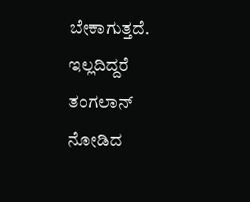ಬೇಕಾಗುತ್ತದೆ. ಇಲ್ಲದಿದ್ದರೆ ತಂಗಲಾನ್ ನೋಡಿದ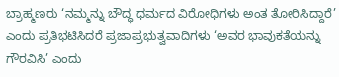ಬ್ರಾಹ್ಮಣರು ‘ನಮ್ಮನ್ನು ಬೌದ್ಧ ಧರ್ಮದ ವಿರೋಧಿಗಳು ಅಂತ ತೋರಿಸಿದ್ದಾರೆ’ ಎಂದು ಪ್ರತಿಭಟಿಸಿದರೆ ಪ್ರಜಾಪ್ರಭುತ್ವವಾದಿಗಳು ‘ಅವರ ಭಾವುಕತೆಯನ್ನು ಗೌರವಿಸಿ’ ಎಂದು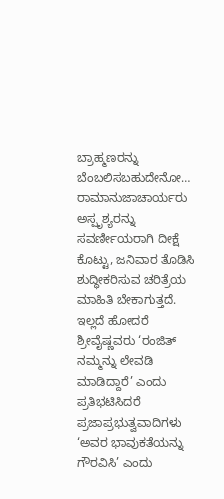ಬ್ರಾಹ್ಮಣರನ್ನು ಬೆಂಬಲಿಸಬಹುದೇನೋ…
ರಾಮಾನುಜಾಚಾರ್ಯರು ಅಸ್ಪೃಶ್ಯರನ್ನು ಸವರ್ಣೀಯರಾಗಿ ದೀಕ್ಷೆ ಕೊಟ್ಟು, ಜನಿವಾರ ತೊಡಿಸಿ ಶುದ್ಧೀಕರಿಸುವ ಚರಿತ್ರೆಯ ಮಾಹಿತಿ ಬೇಕಾಗುತ್ತದೆ. ಇಲ್ಲದೆ ಹೋದರೆ ಶ್ರೀವೈಷ್ಣವರು ‘ರಂಜಿತ್ ನಮ್ಮನ್ನು ಲೇವಡಿ ಮಾಡಿದ್ದಾರೆ’ ಎಂದು ಪ್ರತಿಭಟಿಸಿದರೆ ಪ್ರಜಾಪ್ರಭುತ್ವವಾದಿಗಳು ‘ಅವರ ಭಾವುಕತೆಯನ್ನು ಗೌರವಿಸಿ’ ಎಂದು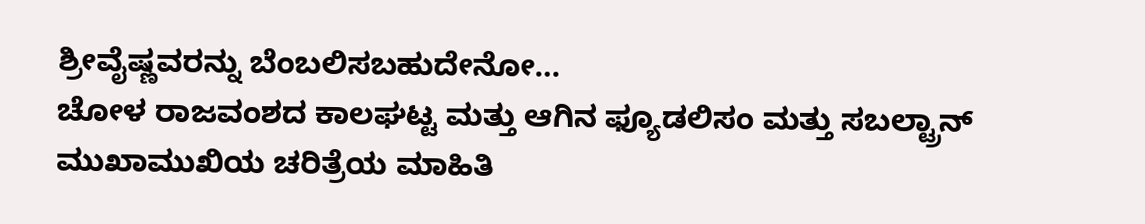ಶ್ರೀವೈಷ್ಣವರನ್ನು ಬೆಂಬಲಿಸಬಹುದೇನೋ…
ಚೋಳ ರಾಜವಂಶದ ಕಾಲಘಟ್ಟ ಮತ್ತು ಆಗಿನ ಫ್ಯೂಡಲಿಸಂ ಮತ್ತು ಸಬಲ್ಟ್ರಾನ್ ಮುಖಾಮುಖಿಯ ಚರಿತ್ರೆಯ ಮಾಹಿತಿ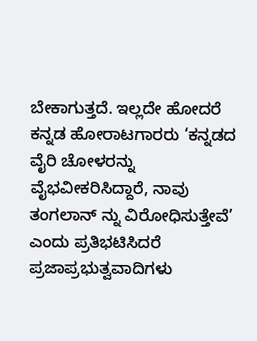ಬೇಕಾಗುತ್ತದೆ. ಇಲ್ಲದೇ ಹೋದರೆ ಕನ್ನಡ ಹೋರಾಟಗಾರರು ‘ಕನ್ನಡದ ವೈರಿ ಚೋಳರನ್ನು ವೈಭವೀಕರಿಸಿದ್ದಾರೆ, ನಾವು ತಂಗಲಾನ್ ನ್ನು ವಿರೋಧಿಸುತ್ತೇವೆ’ ಎಂದು ಪ್ರತಿಭಟಿಸಿದರೆ ಪ್ರಜಾಪ್ರಭುತ್ವವಾದಿಗಳು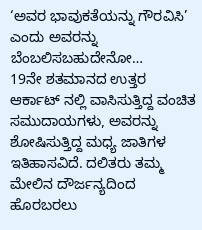‘ಅವರ ಭಾವುಕತೆಯನ್ನು ಗೌರವಿಸಿ’ ಎಂದು ಅವರನ್ನು ಬೆಂಬಲಿಸಬಹುದೇನೋ…
19ನೇ ಶತಮಾನದ ಉತ್ತರ ಆರ್ಕಾಟ್ ನಲ್ಲಿ ವಾಸಿಸುತ್ತಿದ್ದ ವಂಚಿತ ಸಮುದಾಯಗಳು, ಅವರನ್ನು ಶೋಷಿಸುತ್ತಿದ್ದ ಮಧ್ಯ ಜಾತಿಗಳ ಇತಿಹಾಸವಿದೆ. ದಲಿತರು ತಮ್ಮ ಮೇಲಿನ ದೌರ್ಜನ್ಯದಿಂದ ಹೊರಬರಲು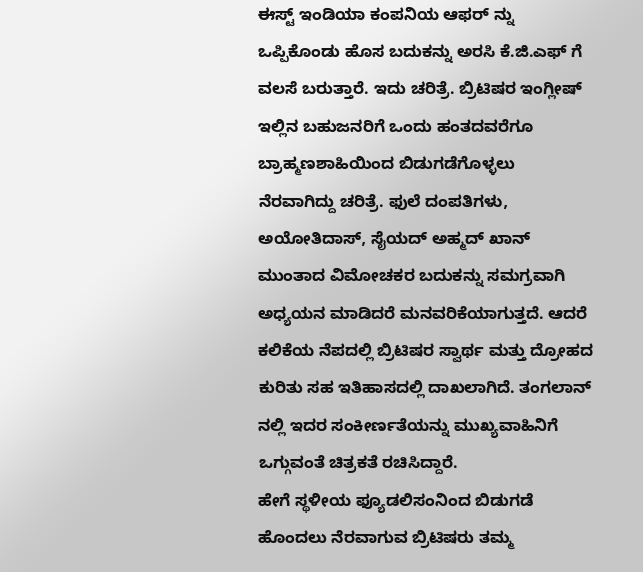ಈಸ್ಟ್ ಇಂಡಿಯಾ ಕಂಪನಿಯ ಆಫರ್ ನ್ನು ಒಪ್ಪಿಕೊಂಡು ಹೊಸ ಬದುಕನ್ನು ಅರಸಿ ಕೆ.ಜಿ.ಎಫ್ ಗೆ ವಲಸೆ ಬರುತ್ತಾರೆ. ಇದು ಚರಿತ್ರೆ. ಬ್ರಿಟಿಷರ ಇಂಗ್ಲೀಷ್ ಇಲ್ಲಿನ ಬಹುಜನರಿಗೆ ಒಂದು ಹಂತದವರೆಗೂ ಬ್ರಾಹ್ಮಣಶಾಹಿಯಿಂದ ಬಿಡುಗಡೆಗೊಳ್ಳಲು ನೆರವಾಗಿದ್ದು ಚರಿತ್ರೆ. ಫುಲೆ ದಂಪತಿಗಳು, ಅಯೋತಿದಾಸ್, ಸೈಯದ್ ಅಹ್ಮದ್ ಖಾನ್ ಮುಂತಾದ ವಿಮೋಚಕರ ಬದುಕನ್ನು ಸಮಗ್ರವಾಗಿ ಅಧ್ಯಯನ ಮಾಡಿದರೆ ಮನವರಿಕೆಯಾಗುತ್ತದೆ. ಆದರೆ ಕಲಿಕೆಯ ನೆಪದಲ್ಲಿ ಬ್ರಿಟಿಷರ ಸ್ವಾರ್ಥ ಮತ್ತು ದ್ರೋಹದ ಕುರಿತು ಸಹ ಇತಿಹಾಸದಲ್ಲಿ ದಾಖಲಾಗಿದೆ. ತಂಗಲಾನ್ ನಲ್ಲಿ ಇದರ ಸಂಕೀರ್ಣತೆಯನ್ನು ಮುಖ್ಯವಾಹಿನಿಗೆ ಒಗ್ಗುವಂತೆ ಚಿತ್ರಕತೆ ರಚಿಸಿದ್ದಾರೆ.
ಹೇಗೆ ಸ್ಥಳೀಯ ಫ್ಯೂಡಲಿಸಂನಿಂದ ಬಿಡುಗಡೆ ಹೊಂದಲು ನೆರವಾಗುವ ಬ್ರಿಟಿಷರು ತಮ್ಮ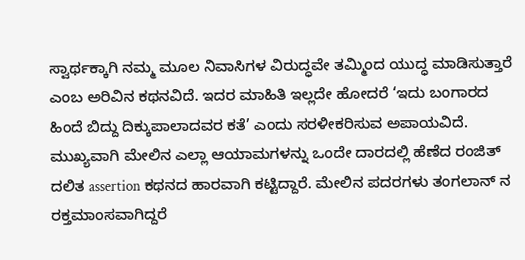ಸ್ವಾರ್ಥಕ್ಕಾಗಿ ನಮ್ಮ ಮೂಲ ನಿವಾಸಿಗಳ ವಿರುದ್ಧವೇ ತಮ್ಮಿಂದ ಯುದ್ಧ ಮಾಡಿಸುತ್ತಾರೆ ಎಂಬ ಅರಿವಿನ ಕಥನವಿದೆ. ಇದರ ಮಾಹಿತಿ ಇಲ್ಲದೇ ಹೋದರೆ ‘ಇದು ಬಂಗಾರದ ಹಿಂದೆ ಬಿದ್ದು ದಿಕ್ಕುಪಾಲಾದವರ ಕತೆ’ ಎಂದು ಸರಳೀಕರಿಸುವ ಅಪಾಯವಿದೆ.
ಮುಖ್ಯವಾಗಿ ಮೇಲಿನ ಎಲ್ಲಾ ಆಯಾಮಗಳನ್ನು ಒಂದೇ ದಾರದಲ್ಲಿ ಹೆಣೆದ ರಂಜಿತ್ ದಲಿತ assertion ಕಥನದ ಹಾರವಾಗಿ ಕಟ್ಟಿದ್ದಾರೆ. ಮೇಲಿನ ಪದರಗಳು ತಂಗಲಾನ್ ನ ರಕ್ತಮಾಂಸವಾಗಿದ್ದರೆ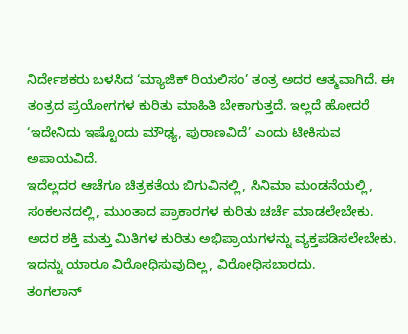ನಿರ್ದೇಶಕರು ಬಳಸಿದ ‘ಮ್ಯಾಜಿಕ್ ರಿಯಲಿಸಂ’ ತಂತ್ರ ಅದರ ಆತ್ಮವಾಗಿದೆ. ಈ ತಂತ್ರದ ಪ್ರಯೋಗಗಳ ಕುರಿತು ಮಾಹಿತಿ ಬೇಕಾಗುತ್ತದೆ. ಇಲ್ಲದೆ ಹೋದರೆ ‘ಇದೇನಿದು ಇಷ್ಟೊಂದು ಮೌಢ್ಯ, ಪುರಾಣವಿದೆ’ ಎಂದು ಟೀಕಿಸುವ ಅಪಾಯವಿದೆ.
ಇದೆಲ್ಲದರ ಆಚೆಗೂ ಚಿತ್ರಕತೆಯ ಬಿಗುವಿನಲ್ಲಿ, ಸಿನಿಮಾ ಮಂಡನೆಯಲ್ಲಿ, ಸಂಕಲನದಲ್ಲಿ, ಮುಂತಾದ ಪ್ರಾಕಾರಗಳ ಕುರಿತು ಚರ್ಚೆ ಮಾಡಲೇಬೇಕು. ಅದರ ಶಕ್ತಿ ಮತ್ತು ಮಿತಿಗಳ ಕುರಿತು ಅಭಿಪ್ರಾಯಗಳನ್ನು ವ್ಯಕ್ತಪಡಿಸಲೇಬೇಕು. ಇದನ್ನು ಯಾರೂ ವಿರೋಧಿಸುವುದಿಲ್ಲ, ವಿರೋಧಿಸಬಾರದು.
ತಂಗಲಾನ್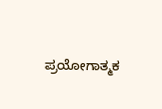ಪ್ರಯೋಗಾತ್ಮಕ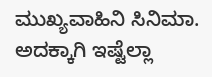ಮುಖ್ಯವಾಹಿನಿ ಸಿನಿಮಾ. ಅದಕ್ಕಾಗಿ ಇಷ್ಟೆಲ್ಲಾ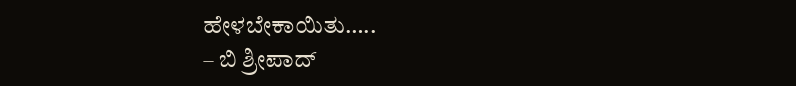ಹೇಳಬೇಕಾಯಿತು…..
– ಬಿ ಶ್ರೀಪಾದ್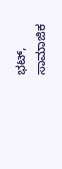ಭಟ್, ಸಾಮಾಜಿಕ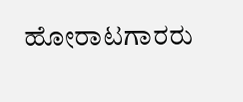ಹೋರಾಟಗಾರರು